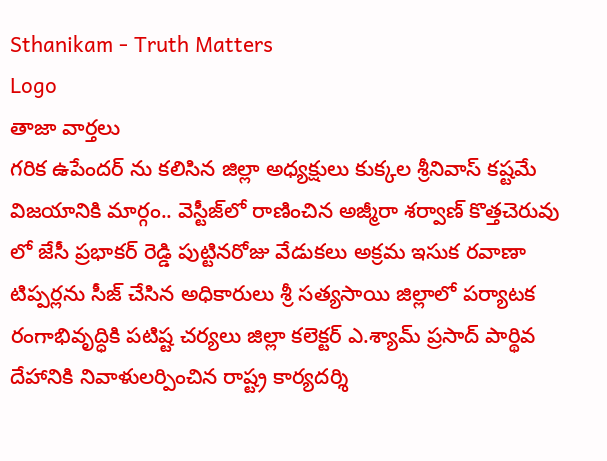Sthanikam - Truth Matters
Logo
తాజా వార్తలు
గరిక ఉపేందర్ ను కలిసిన జిల్లా అధ్యక్షులు కుక్కల శ్రీనివాస్ కష్టమే విజయానికి మార్గం.. వెస్టీజ్‌లో రాణించిన అజ్మీరా శర్వాణ్ కొత్తచెరువు లో జేసీ ప్రభాకర్ రెడ్డి పుట్టినరోజు వేడుకలు అక్రమ ఇసుక రవాణా టిప్పర్లను సీజ్ చేసిన అధికారులు శ్రీ సత్యసాయి జిల్లాలో పర్యాటక రంగాభివృద్ధికి పటిష్ట చర్యలు జిల్లా కలెక్టర్ ఎ.శ్యామ్ ప్రసాద్ పార్థివ దేహానికి నివాళులర్పించిన రాష్ట్ర కార్యదర్శి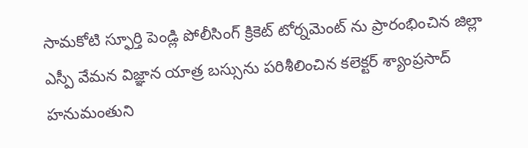సామకోటి స్ఫూర్తి పెండ్లి పోలీసింగ్ క్రికెట్ టోర్నమెంట్ ను ప్రారంభించిన జిల్లా ఎస్పీ వేమన విజ్ఞాన యాత్ర బస్సును పరిశీలించిన కలెక్టర్ శ్యాంప్రసాద్ హనుమంతుని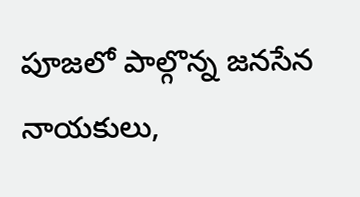పూజలో పాల్గొన్న జనసేన నాయకులు,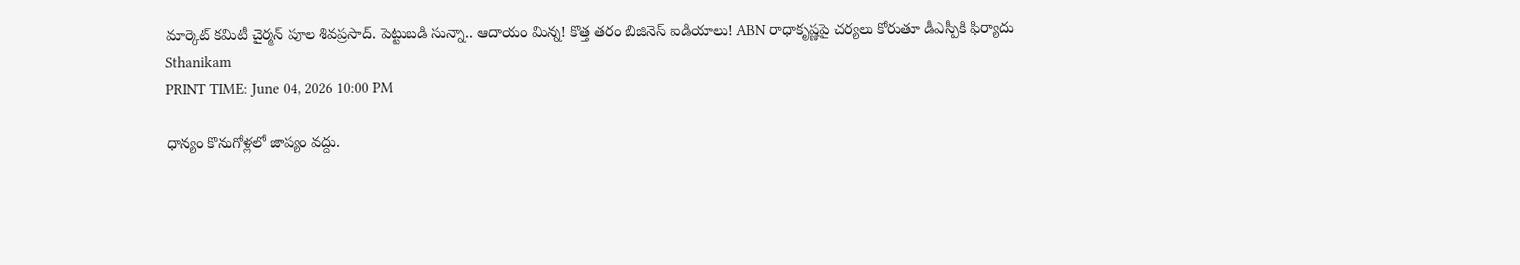మార్కెట్ కమిటీ చైర్మన్ పూల శివప్రసాద్. పెట్టుబడి సున్నా.. ఆదాయం మిన్న! కొత్త తరం బిజినెస్ ఐడియాలు! ABN రాధాకృష్ణపై చర్యలు కోరుతూ డీఎస్పీకి ఫిర్యాదు
Sthanikam
PRINT TIME: June 04, 2026 10:00 PM

ధాన్యం కొనుగోళ్లలో జాప్యం వద్దు.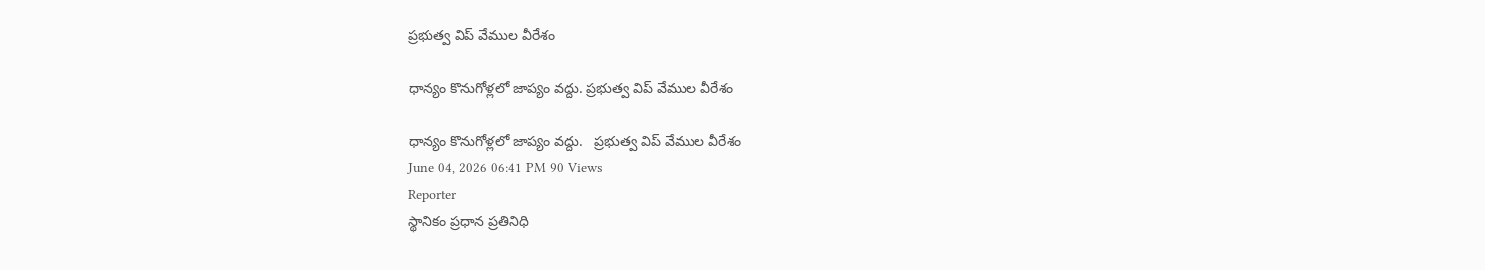ప్రభుత్వ విప్ వేముల వీరేశం

ధాన్యం కొనుగోళ్లలో జాప్యం వద్దు. ప్రభుత్వ విప్ వేముల వీరేశం

ధాన్యం కొనుగోళ్లలో జాప్యం వద్దు.   ప్రభుత్వ విప్ వేముల వీరేశం
June 04, 2026 06:41 PM 90 Views
Reporter
స్థానికం ప్రధాన ప్రతినిధి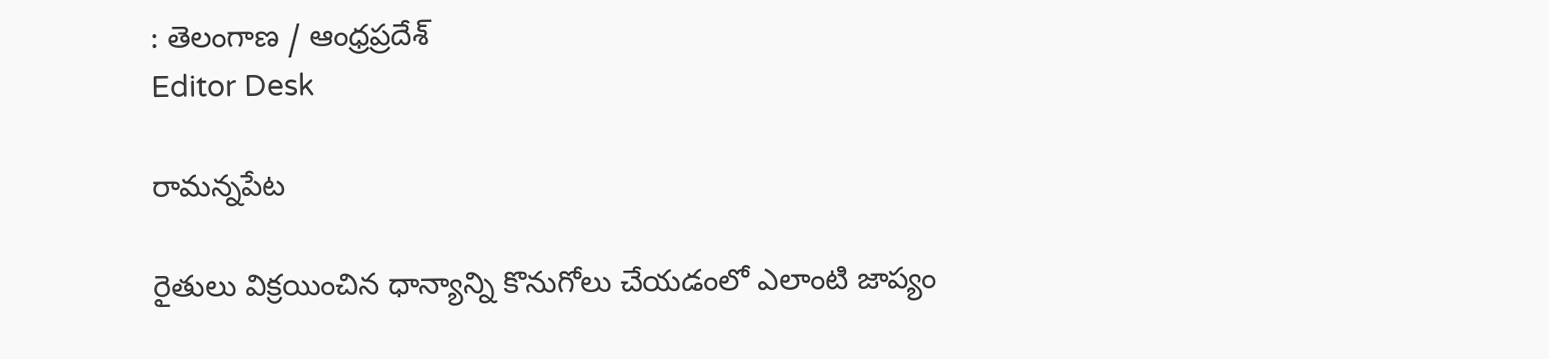: తెలంగాణ / ఆంధ్రప్రదేశ్
Editor Desk

రామన్నపేట

రైతులు విక్రయించిన ధాన్యాన్ని కొనుగోలు చేయడంలో ఎలాంటి జాప్యం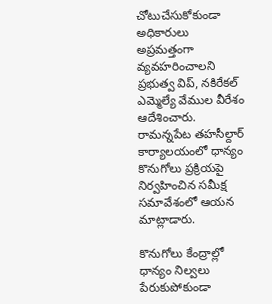చోటుచేసుకోకుండా అధికారులు అప్రమత్తంగా వ్యవహరించాలని ప్రభుత్వ విప్, నకిరేకల్ ఎమ్మెల్యే వేముల వీరేశం ఆదేశించారు. రామన్నపేట తహసీల్దార్ కార్యాలయంలో ధాన్యం కొనుగోలు ప్రక్రియపై నిర్వహించిన సమీక్ష సమావేశంలో ఆయన మాట్లాడారు.

కొనుగోలు కేంద్రాల్లో ధాన్యం నిల్వలు పేరుకుపోకుండా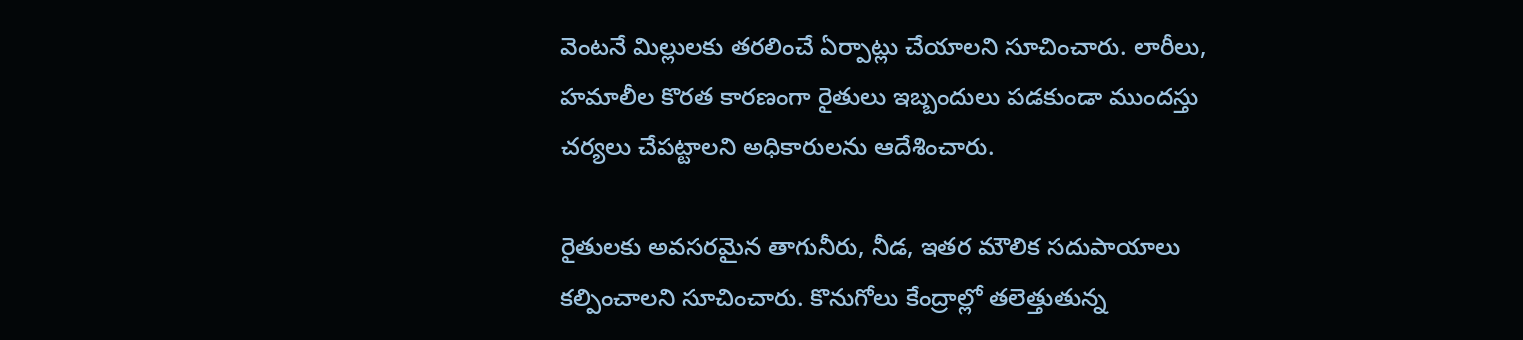వెంటనే మిల్లులకు తరలించే ఏర్పాట్లు చేయాలని సూచించారు. లారీలు, హమాలీల కొరత కారణంగా రైతులు ఇబ్బందులు పడకుండా ముందస్తు చర్యలు చేపట్టాలని అధికారులను ఆదేశించారు.

రైతులకు అవసరమైన తాగునీరు, నీడ, ఇతర మౌలిక సదుపాయాలు కల్పించాలని సూచించారు. కొనుగోలు కేంద్రాల్లో తలెత్తుతున్న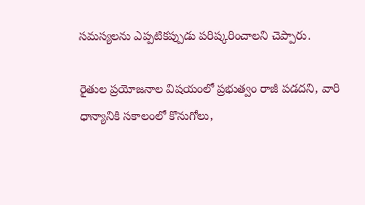సమస్యలను ఎప్పటికప్పుడు పరిష్కరించాలని చెప్పారు.

రైతుల ప్రయోజనాల విషయంలో ప్రభుత్వం రాజీ పడదని, వారి ధాన్యానికి సకాలంలో కొనుగోలు,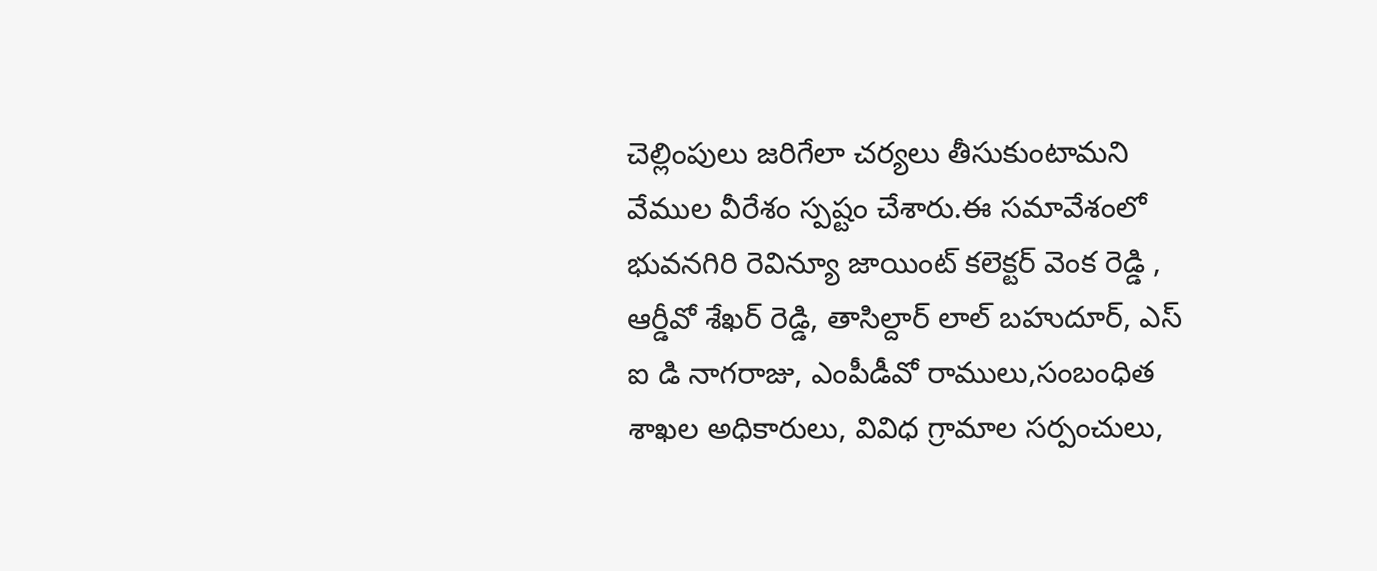చెల్లింపులు జరిగేలా చర్యలు తీసుకుంటామని వేముల వీరేశం స్పష్టం చేశారు.ఈ సమావేశంలో భువనగిరి రెవిన్యూ జాయింట్ కలెక్టర్ వెంక రెడ్డి , ఆర్డీవో శేఖర్ రెడ్డి, తాసిల్దార్ లాల్ బహుదూర్, ఎస్ ఐ డి నాగరాజు, ఎంపీడీవో రాములు,సంబంధిత శాఖల అధికారులు, వివిధ గ్రామాల సర్పంచులు,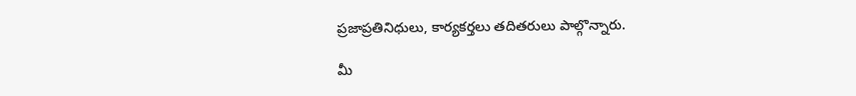ప్రజాప్రతినిధులు, కార్యకర్తలు తదితరులు పాల్గొన్నారు.

మీ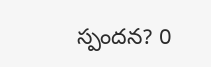స్పందన? 0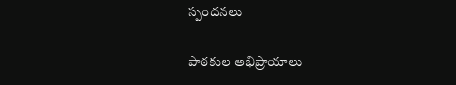స్పందనలు

పాఠకుల అభిప్రాయాలు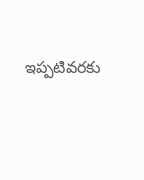ఇప్పటివరకు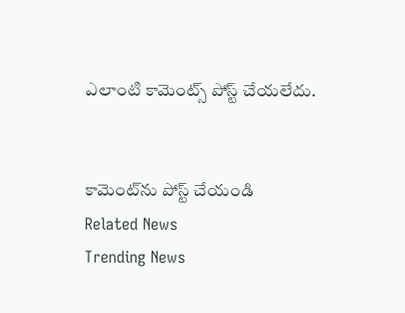ఎలాంటి కామెంట్స్ పోస్ట్ చేయలేదు.


కామెంట్‌ను పోస్ట్ చేయండి
Related News
Trending News